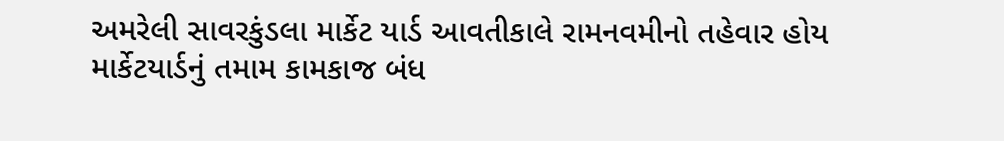અમરેલી સાવરકુંડલા માર્કેટ યાર્ડ આવતીકાલે રામનવમીનો તહેવાર હોય માર્કેટયાર્ડનું તમામ કામકાજ બંધ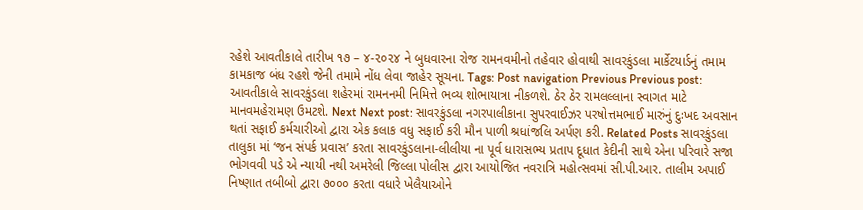રહેશે આવતીકાલે તારીખ ૧૭ – ૪-૨૦૨૪ ને બુધવારના રોજ રામનવમીનો તહેવાર હોવાથી સાવરકુંડલા માર્કેટયાર્ડનું તમામ કામકાજ બંધ રહશે જેની તમામે નોંધ લેવા જાહેર સૂચના. Tags: Post navigation Previous Previous post: આવતીકાલે સાવરકુંડલા શહેરમાં રામનનમી નિમિત્તે ભવ્ય શોભાયાત્રા નીકળશે. ઠેર ઠેર રામલલ્લાના સ્વાગત માટે માનવમહેરામણ ઉમટશે. Next Next post: સાવરકુંડલા નગરપાલીકાના સુપરવાઈઝર પરષોત્તમભાઈ મારુંનું દુઃખદ અવસાન થતાં સફાઈ કર્મચારીઓ દ્વારા એક કલાક વધુ સફાઈ કરી મૌન પાળી શ્રધાંજલિ અર્પણ કરી. Related Posts સાવરકુંડલા તાલુકા માં ‘જન સંપર્ક પ્રવાસ’ કરતા સાવરકુંડલાના-લીલીયા ના પૂર્વ ધારાસભ્ય પ્રતાપ દૂધાત કેદીની સાથે એના પરિવારે સજા ભોગવવી પડે એ ન્યાયી નથી અમરેલી જિલ્લા પોલીસ દ્વારા આયોજિત નવરાત્રિ મહોત્સવમાં સી.પી.આર. તાલીમ અપાઈ નિષ્ણાત તબીબો દ્વારા ૭૦૦૦ કરતા વધારે ખેલૈયાઓને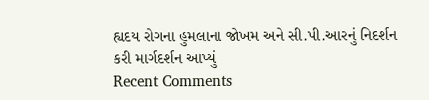હ્યદય રોગના હુમલાના જોખમ અને સી.પી.આરનું નિદર્શન કરી માર્ગદર્શન આપ્યું
Recent Comments